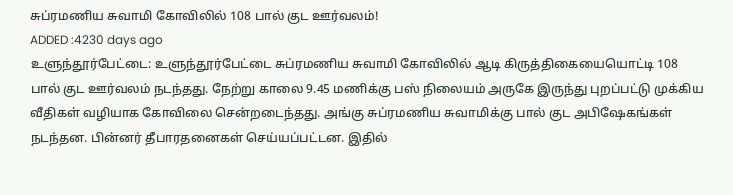சுப்ரமணிய சுவாமி கோவிலில் 108 பால் குட ஊர்வலம்!
ADDED :4230 days ago
உளுந்தூர்பேட்டை: உளுந்தூர்பேட்டை சுப்ரமணிய சுவாமி கோவிலில் ஆடி கிருத்திகையையொட்டி 108 பால் குட ஊர்வலம் நடந்தது. நேற்று காலை 9.45 மணிக்கு பஸ் நிலையம் அருகே இருந்து புறப்பட்டு முக்கிய வீதிகள் வழியாக கோவிலை சென்றடைந்தது. அங்கு சுப்ரமணிய சுவாமிக்கு பால் குட அபிஷேகங்கள் நடந்தன. பின்னர் தீபாரதனைகள் செய்யப்பட்டன. இதில்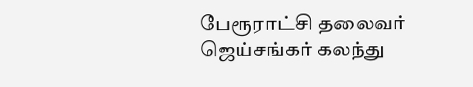பேரூராட்சி தலைவர் ஜெய்சங்கர் கலந்து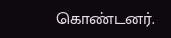கொண்டனர்.